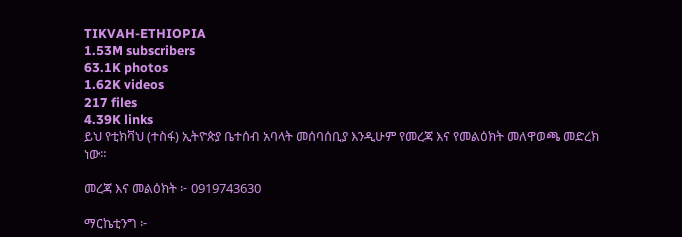TIKVAH-ETHIOPIA
1.53M subscribers
63.1K photos
1.62K videos
217 files
4.39K links
ይህ የቲክቫህ (ተስፋ) ኢትዮጵያ ቤተሰብ አባላት መሰባሰቢያ እንዲሁም የመረጃ እና የመልዕክት መለዋወጫ መድረክ ነው።

መረጃ እና መልዕክት ፦ 0919743630

ማርኬቲንግ ፦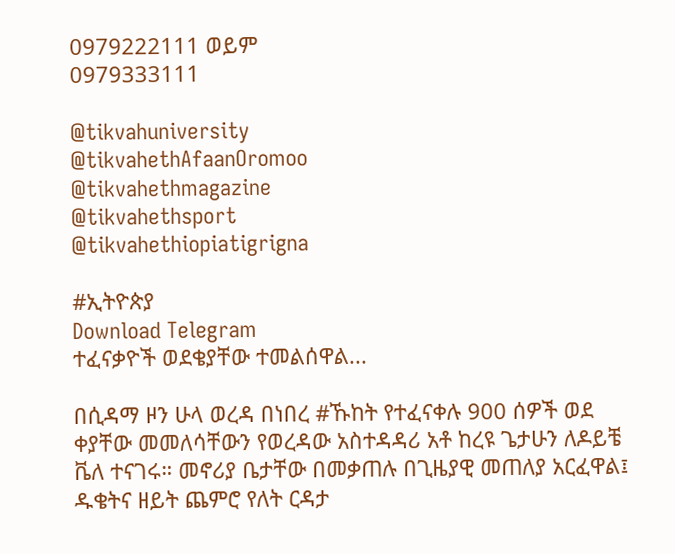0979222111 ወይም
0979333111

@tikvahuniversity
@tikvahethAfaanOromoo
@tikvahethmagazine
@tikvahethsport
@tikvahethiopiatigrigna

#ኢትዮጵያ
Download Telegram
ተፈናቃዮች ወደቄያቸው ተመልሰዋል...

በሲዳማ ዞን ሁላ ወረዳ በነበረ #ኹከት የተፈናቀሉ 900 ሰዎች ወደ ቀያቸው መመለሳቸውን የወረዳው አስተዳዳሪ አቶ ከረዩ ጌታሁን ለዶይቼ ቬለ ተናገሩ። መኖሪያ ቤታቸው በመቃጠሉ በጊዜያዊ መጠለያ አርፈዋል፤ ዱቄትና ዘይት ጨምሮ የለት ርዳታ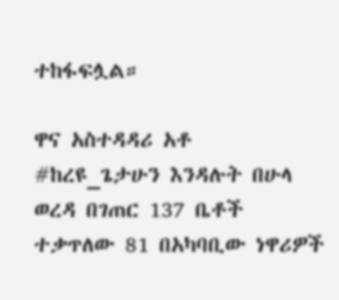ተከፋፍሏል።

ዋና አስተዳዳሪ አቶ #ከረዩ_ጌታሁን እንዳሉት በሁላ ወረዳ በገጠር 137 ቤቶች ተቃጥለው 81 በአካባቢው ነዋሪዎች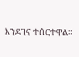እንደገና ተሰርተዋል።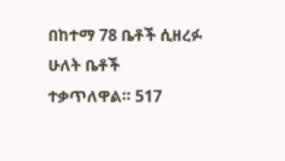በከተማ 78 ቤቶች ሲዘረፉ ሁለት ቤቶች ተቃጥለዋል። 517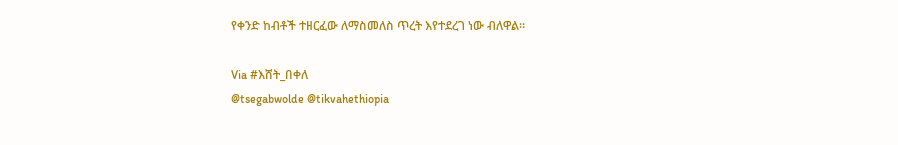የቀንድ ከብቶች ተዘርፈው ለማስመለስ ጥረት እየተደረገ ነው ብለዋል።

Via #እሸት_በቀለ
@tsegabwolde @tikvahethiopia